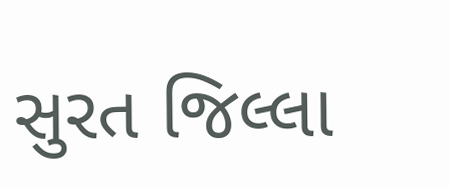સુરત જિલ્લા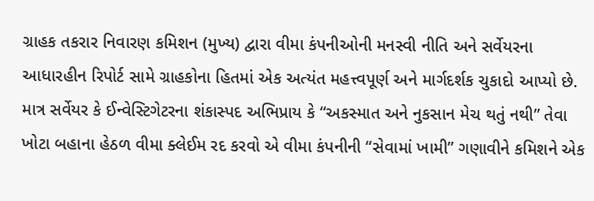ગ્રાહક તકરાર નિવારણ કમિશન (મુખ્ય) દ્વારા વીમા કંપનીઓની મનસ્વી નીતિ અને સર્વેયરના આધારહીન રિપોર્ટ સામે ગ્રાહકોના હિતમાં એક અત્યંત મહત્ત્વપૂર્ણ અને માર્ગદર્શક ચુકાદો આપ્યો છે. માત્ર સર્વેયર કે ઈન્વેસ્ટિગેટરના શંકાસ્પદ અભિપ્રાય કે “અકસ્માત અને નુકસાન મેચ થતું નથી” તેવા ખોટા બહાના હેઠળ વીમા ક્લેઈમ રદ કરવો એ વીમા કંપનીની “સેવામાં ખામી” ગણાવીને કમિશને એક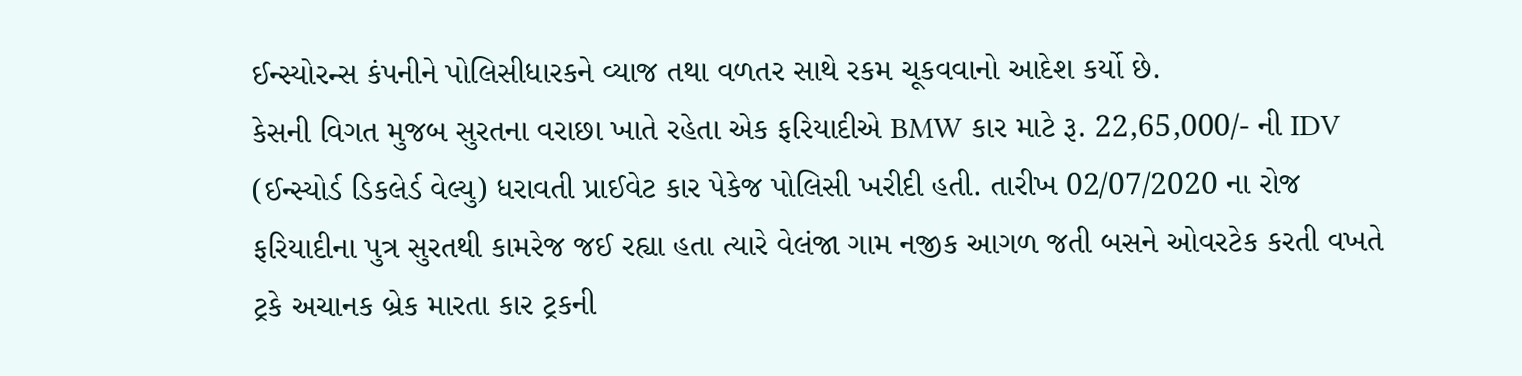ઈન્સ્યોરન્સ કંપનીને પોલિસીધારકને વ્યાજ તથા વળતર સાથે રકમ ચૂકવવાનો આદેશ કર્યો છે.
કેસની વિગત મુજબ સુરતના વરાછા ખાતે રહેતા એક ફરિયાદીએ BMW કાર માટે રૂ. 22,65,000/- ની IDV (ઈન્સ્યોર્ડ ડિકલેર્ડ વેલ્યુ) ધરાવતી પ્રાઈવેટ કાર પેકેજ પોલિસી ખરીદી હતી. તારીખ 02/07/2020 ના રોજ ફરિયાદીના પુત્ર સુરતથી કામરેજ જઈ રહ્યા હતા ત્યારે વેલંજા ગામ નજીક આગળ જતી બસને ઓવરટેક કરતી વખતે ટ્રકે અચાનક બ્રેક મારતા કાર ટ્રકની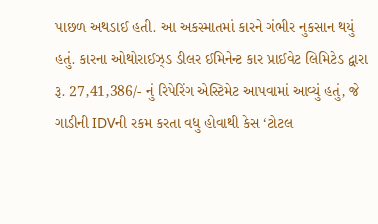પાછળ અથડાઈ હતી. આ અકસ્માતમાં કારને ગંભીર નુકસાન થયું હતું. કારના ઓથોરાઈઝ્ડ ડીલર ઈમિનેન્ટ કાર પ્રાઈવેટ લિમિટેડ દ્વારા રૂ. 27,41,386/- નું રિપેરિંગ એસ્ટિમેટ આપવામાં આવ્યું હતું, જે ગાડીની IDVની રકમ કરતા વધુ હોવાથી કેસ ‘ટોટલ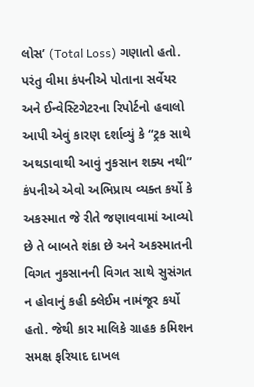લોસ’ (Total Loss) ગણાતો હતો. પરંતુ વીમા કંપનીએ પોતાના સર્વેયર અને ઈન્વેસ્ટિગેટરના રિપોર્ટનો હવાલો આપી એવું કારણ દર્શાવ્યું કે “ટ્રક સાથે અથડાવાથી આવું નુકસાન શક્ય નથી” કંપનીએ એવો અભિપ્રાય વ્યક્ત કર્યો કે અકસ્માત જે રીતે જણાવવામાં આવ્યો છે તે બાબતે શંકા છે અને અકસ્માતની વિગત નુકસાનની વિગત સાથે સુસંગત ન હોવાનું કહી ક્લેઈમ નામંજૂર કર્યો હતો. જેથી કાર માલિકે ગ્રાહક કમિશન સમક્ષ ફરિયાદ દાખલ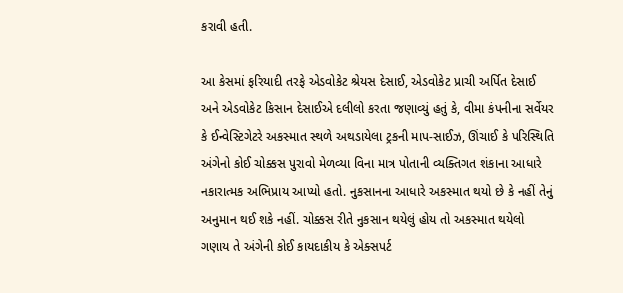કરાવી હતી.

આ કેસમાં ફરિયાદી તરફે એડવોકેટ શ્રેયસ દેસાઈ, એડવોકેટ પ્રાચી અર્પિત દેસાઈ અને એડવોકેટ કિસાન દેસાઈએ દલીલો કરતા જણાવ્યું હતું કે, વીમા કંપનીના સર્વેયર કે ઈન્વેસ્ટિગેટરે અકસ્માત સ્થળે અથડાયેલા ટ્રકની માપ-સાઈઝ, ઊંચાઈ કે પરિસ્થિતિ અંગેનો કોઈ ચોક્કસ પુરાવો મેળવ્યા વિના માત્ર પોતાની વ્યક્તિગત શંકાના આધારે નકારાત્મક અભિપ્રાય આપ્યો હતો. નુકસાનના આધારે અકસ્માત થયો છે કે નહીં તેનું અનુમાન થઈ શકે નહીં. ચોક્કસ રીતે નુકસાન થયેલું હોય તો અકસ્માત થયેલો ગણાય તે અંગેની કોઈ કાયદાકીય કે એક્સપર્ટ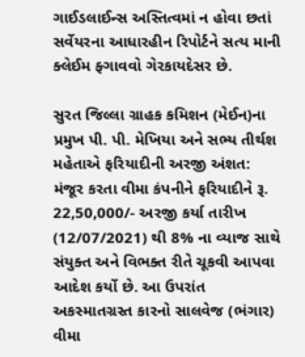ગાઈડલાઈન્સ અસ્તિત્વમાં ન હોવા છતાં સર્વેયરના આધારહીન રિપોર્ટને સત્ય માની ક્લેઈમ ફ્ગાવવો ગેરકાયદેસર છે.

સુરત જિલ્લા ગ્રાહક કમિશન (મેઈન)ના પ્રમુખ પી. પી. મેખિયા અને સભ્ય તીર્થશ મહેતાએ ફરિયાદીની અરજી અંશત: મંજૂર કરતા વીમા કંપનીને ફરિયાદીને રૂ. 22,50,000/- અરજી કર્યા તારીખ (12/07/2021) થી 8% ના વ્યાજ સાથે સંયુક્ત અને વિભક્ત રીતે ચૂકવી આપવા આદેશ કર્યો છે. આ ઉપરાંત અકસ્માતગ્રસ્ત કારનો સાલવેજ (ભંગાર) વીમા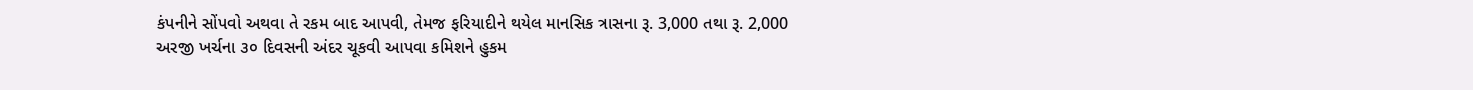કંપનીને સોંપવો અથવા તે રકમ બાદ આપવી, તેમજ ફરિયાદીને થયેલ માનસિક ત્રાસના રૂ. 3,000 તથા રૂ. 2,000 અરજી ખર્ચના ૩૦ દિવસની અંદર ચૂકવી આપવા કમિશને હુકમ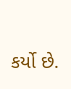કર્યો છે.